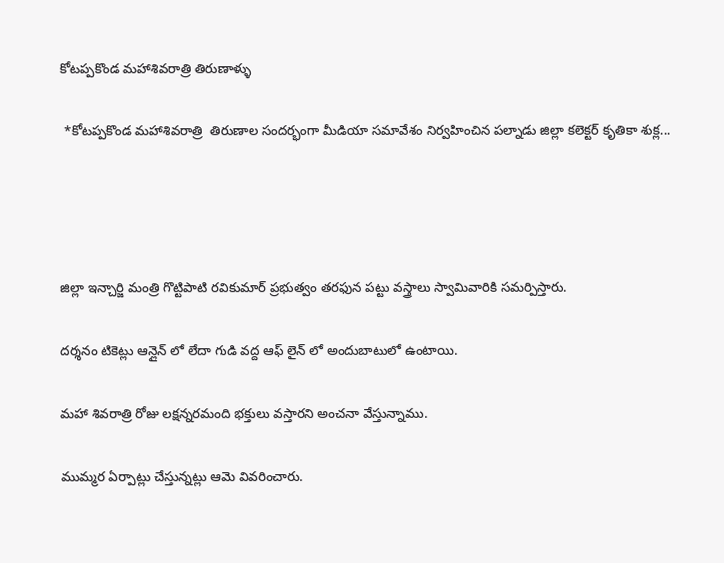కోటప్పకొండ మహాశివరాత్రి తిరుణాళ్ళు

 *కోటప్పకొండ మహాశివరాత్రి  తిరుణాల సందర్భంగా మీడియా సమావేశం నిర్వహించిన పల్నాడు జిల్లా కలెక్టర్ కృతికా శుక్ల...




జిల్లా ఇన్చార్జి మంత్రి గొట్టిపాటి రవికుమార్ ప్రభుత్వం తరఫున పట్టు వస్త్రాలు స్వామివారికి సమర్పిస్తారు.

దర్శనం టికెట్లు ఆన్లైన్ లో లేదా గుడి వద్ద ఆఫ్ లైన్ లో అందుబాటులో ఉంటాయి.

మహా శివరాత్రి రోజు లక్షన్నరమంది భక్తులు వస్తారని అంచనా వేస్తున్నాము.

ముమ్మర ఏర్పాట్లు చేస్తున్నట్లు ఆమె వివరించారు.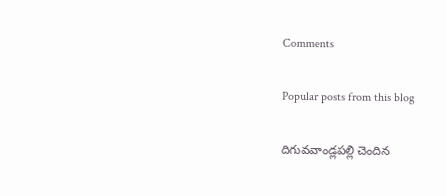Comments

Popular posts from this blog

దిగువవాండ్లపల్లి చెందిన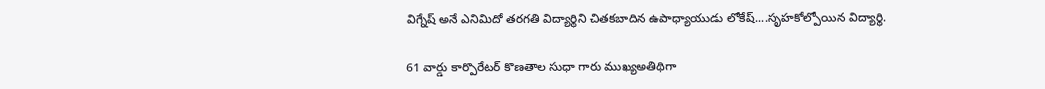విగ్నేష్ అనే ఎనిమిదో తరగతి విద్యార్థిని చితకబాదిన ఉపాధ్యాయుడు లోకేష్....సృహకోల్పోయిన విద్యార్థి.

61 వార్డు కార్పొరేటర్ కొణతాల సుధా గారు ముఖ్యఅతిథిగా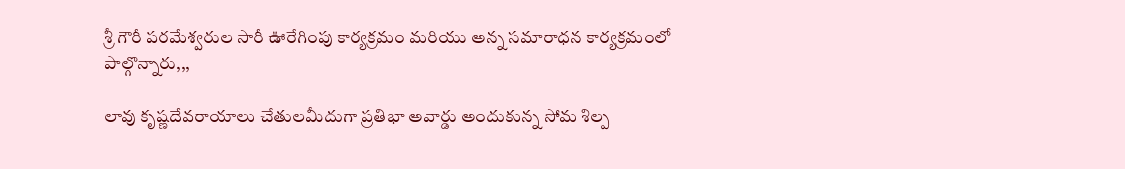శ్రీ గౌరీ పరమేశ్వరుల సారీ ఊరేగింపు కార్యక్రమం మరియు అన్న సమారాధన కార్యక్రమంలో పాల్గొన్నారు,,,

లావు కృష్ణదేవరాయాలు చేతులమీదుగా ప్రతిభా అవార్డు అందుకున్న సోమ శిల్ప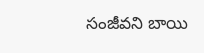సంజీవని బాయి